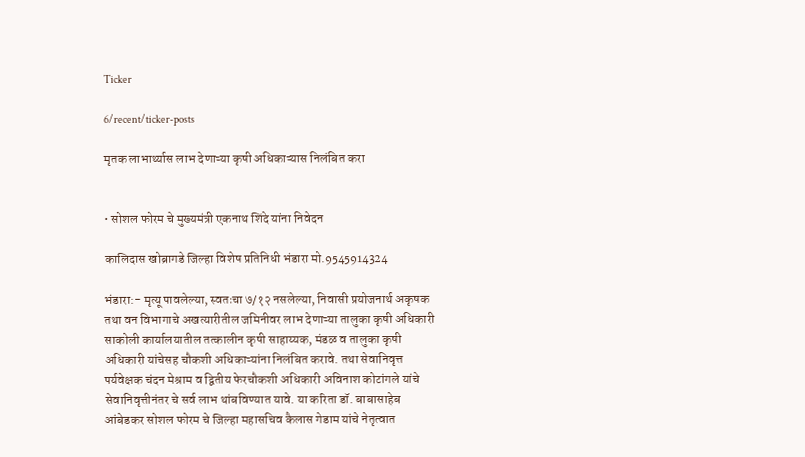Ticker

6/recent/ticker-posts

मृतक लाभार्थ्यास लाभ देणाऱ्या कृषी अधिकाऱ्यास निलंबित करा


• सोशल फोरम चे मुख्यमंत्री एकनाथ शिंदे यांना निवेदन

कालिदास खोब्रागडे जिल्हा विशेष प्रतिनिधी भंडारा मो.9545914324

भंडारा:- मृत्यू पावलेल्या, स्वतःचा ७/१२ नसलेल्या, निवासी प्रयोजनार्थ अकृषक तथा वन विभागाचे अखत्यारीतील जमिनीवर लाभ देणाऱ्या तालुका कृषी अधिकारी साकोली कार्यालयातील तत्कालीन कृषी साहाय्यक, मंडळ व तालुका कृषी अधिकारी यांचेसह चौकशी अधिकाऱ्यांना निलंबित करावे. तथा सेवानिवृत्त पर्यवेक्षक चंदन मेश्राम व द्वितीय फेरचौकशी अधिकारी अविनाश कोटांगले यांचे सेवानिवृत्तीनंतर चे सर्व लाभ थांबविण्यात यावे. या करिता डॉ. बाबासाहेब आंबेडकर सोशल फोरम चे जिल्हा महासचिव कैलास गेडाम यांचे नेतृत्वात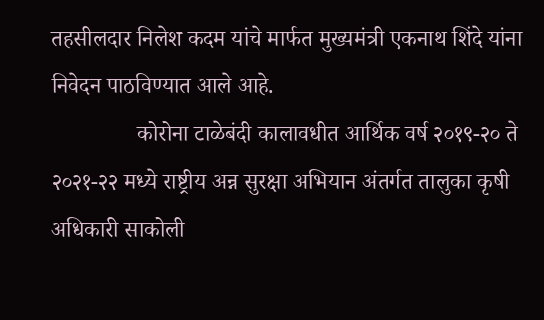तहसीलदार निलेश कदम यांचे मार्फत मुख्यमंत्री एकनाथ शिंदे यांना निवेदन पाठविण्यात आले आहे.
               कोरोना टाळेबंदी कालावधीत आर्थिक वर्ष २०१९-२० ते २०२१-२२ मध्ये राष्ट्रीय अन्न सुरक्षा अभियान अंतर्गत तालुका कृषी अधिकारी साकोली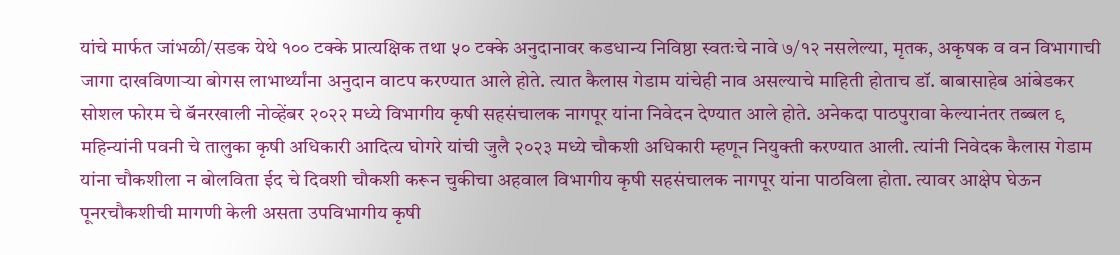यांचे मार्फत जांभळी/सडक येथे १०० टक्के प्रात्यक्षिक तथा ५० टक्के अनुदानावर कडधान्य निविष्ठा स्वतःचे नावे ७/१२ नसलेल्या, मृतक, अकृषक व वन विभागाची जागा दाखविणाऱ्या बोगस लाभार्थ्यांना अनुदान वाटप करण्यात आले होते. त्यात कैलास गेडाम यांचेही नाव असल्याचे माहिती होताच डॉ. बाबासाहेब आंबेडकर सोशल फोरम चे बॅनरखाली नोव्हेंबर २०२२ मध्ये विभागीय कृषी सहसंचालक नागपूर यांना निवेदन देण्यात आले होते. अनेकदा पाठपुरावा केल्यानंतर तब्बल ९ महिन्यांनी पवनी चे तालुका कृषी अधिकारी आदित्य घोगरे यांची जुलै २०२३ मध्ये चौकशी अधिकारी म्हणून नियुक्ती करण्यात आली. त्यांनी निवेदक कैलास गेडाम यांना चौकशीला न बोलविता ईद चे दिवशी चौकशी करून चुकीचा अहवाल विभागीय कृषी सहसंचालक नागपूर यांना पाठविला होता. त्यावर आक्षेप घेऊन पूनरचौकशीची मागणी केली असता उपविभागीय कृषी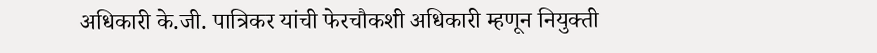अधिकारी के.जी. पात्रिकर यांची फेरचौकशी अधिकारी म्हणून नियुक्ती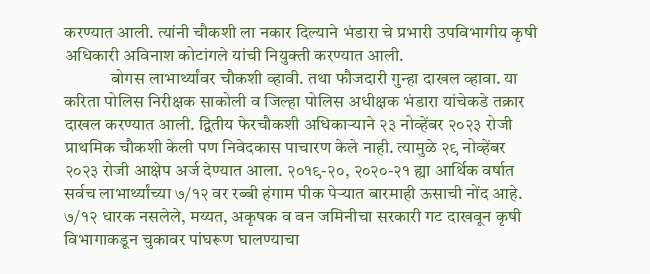करण्यात आली. त्यांनी चौकशी ला नकार दिल्याने भंडारा चे प्रभारी उपविभागीय कृषी अधिकारी अविनाश कोटांगले यांची नियुक्ती करण्यात आली.
             बोगस लाभार्थ्यांवर चौकशी व्हावी. तथा फौजदारी गुन्हा दाखल व्हावा. या करिता पोलिस निरीक्षक साकोली व जिल्हा पोलिस अधीक्षक भंडारा यांचेकडे तक्रार दाखल करण्यात आली. द्वितीय फेरचौकशी अधिकाऱ्याने २३ नोव्हेंबर २०२३ रोजी प्राथमिक चौकशी केली पण निवेदकास पाचारण केले नाही. त्यामुळे २९ नोव्हेंबर २०२३ रोजी आक्षेप अर्ज देण्यात आला. २०१९-२०, २०२०-२१ ह्या आर्थिक वर्षात सर्वच लाभार्थ्यांच्या ७/१२ वर रब्बी हंगाम पीक पेऱ्यात बारमाही ऊसाची नोंद आहे. ७/१२ धारक नसलेले, मय्यत, अकृषक व वन जमिनीचा सरकारी गट दाखवून कृषी विभागाकडून चुकावर पांघरूण घालण्याचा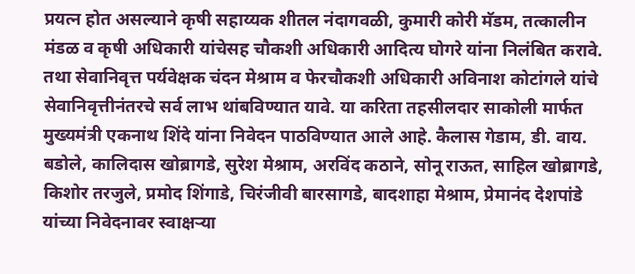प्रयत्न होत असल्याने कृषी सहाय्यक शीतल नंदागवळी, कुमारी कोरी मॅडम, तत्कालीन मंडळ व कृषी अधिकारी यांचेसह चौकशी अधिकारी आदित्य घोगरे यांना निलंबित करावे. तथा सेवानिवृत्त पर्यवेक्षक चंदन मेश्राम व फेरचौकशी अधिकारी अविनाश कोटांगले यांचे सेवानिवृत्तीनंतरचे सर्व लाभ थांबविण्यात यावे. या करिता तहसीलदार साकोली मार्फत मुख्यमंत्री एकनाथ शिंदे यांना निवेदन पाठविण्यात आले आहे. कैलास गेडाम, डी. वाय. बडोले, कालिदास खोब्रागडे, सुरेश मेश्राम, अरविंद कठाने, सोनू राऊत, साहिल खोब्रागडे, किशोर तरजुले, प्रमोद शिंगाडे, चिरंजीवी बारसागडे, बादशाहा मेश्राम, प्रेमानंद देशपांडे यांच्या निवेदनावर स्वाक्षऱ्या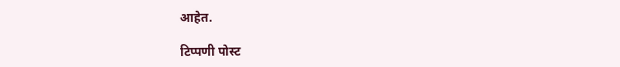आहेत.

टिप्पणी पोस्ट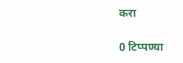करा

0 टिप्पण्या